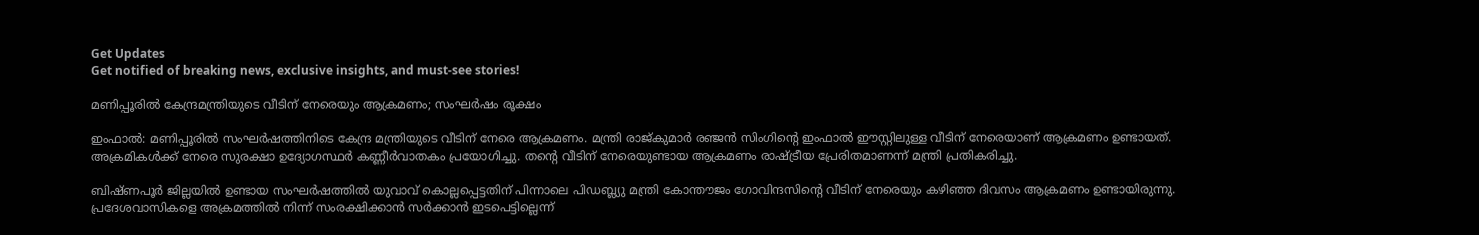Get Updates
Get notified of breaking news, exclusive insights, and must-see stories!

മണിപ്പൂരിൽ കേന്ദ്രമന്ത്രിയുടെ വീടിന് നേരെയും ആക്രമണം; സംഘർഷം രൂക്ഷം

ഇംഫാൽ: മണിപ്പൂരിൽ സംഘർഷത്തിനിടെ കേന്ദ്ര മന്ത്രിയുടെ വീടിന് നേരെ ആക്രമണം. മന്ത്രി രാജ്കുമാർ രഞ്ജൻ സിംഗിന്റെ ഇംഫാൽ ഈസ്റ്റിലുള്ള വീടിന് നേരെയാണ് ആക്രമണം ഉണ്ടായത്. അക്രമികൾക്ക് നേരെ സുരക്ഷാ ഉദ്യോഗസ്ഥർ കണ്ണീർവാതകം പ്രയോഗിച്ചു. തന്റെ വീടിന് നേരെയുണ്ടായ ആക്രമണം രാഷ്ട്രീയ പ്രേരിതമാണന്ന് മന്ത്രി പ്രതികരിച്ചു.

ബിഷ്ണപൂർ ജില്ലയിൽ ഉണ്ടായ സംഘര്‍ഷത്തില്‍ യുവാവ് കൊല്ലപ്പെട്ടതിന് പിന്നാലെ പിഡബ്ല്യു മന്ത്രി കോന്തൗജം ഗോവിന്ദസിന്റെ വീടിന് നേരെയും കഴിഞ്ഞ ദിവസം ആക്രമണം ഉണ്ടായിരുന്നു. പ്രദേശവാസികളെ അക്രമത്തില്‍ നിന്ന് സംരക്ഷിക്കാന്‍ സര്‍ക്കാന്‍ ഇടപെട്ടില്ലെന്ന്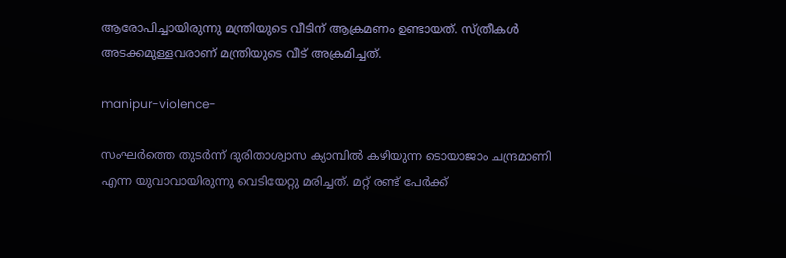ആരോപിച്ചായിരുന്നു മന്ത്രിയുടെ വീടിന് ആക്രമണം ഉണ്ടായത്. സ്ത്രീകൾ അടക്കമുള്ളവരാണ് മന്ത്രിയുടെ വീട് അക്രമിച്ചത്.

manipur-violence-

സംഘർത്തെ തുടർന്ന് ദുരിതാശ്വാസ ക്യാമ്പിൽ കഴിയുന്ന ടൊയാജാം ചന്ദ്രമാണി എന്ന യുവാവായിരുന്നു വെടിയേറ്റു മരിച്ചത്. മറ്റ് രണ്ട് പേർക്ക്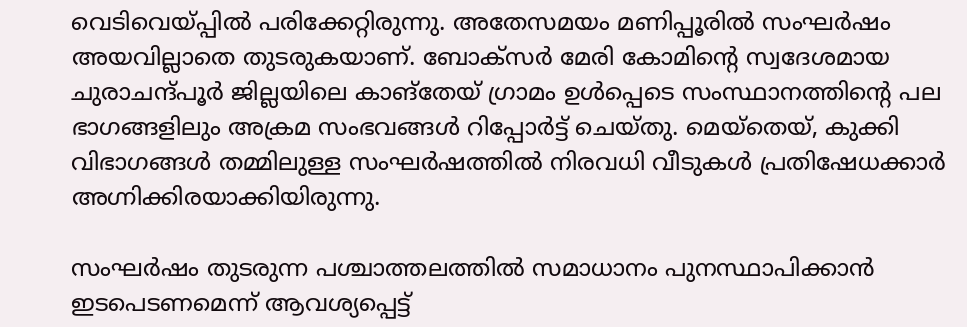വെടിവെയ്പ്പിൽ പരിക്കേറ്റിരുന്നു. അതേസമയം മണിപ്പൂരിൽ സംഘർഷം അയവില്ലാതെ തുടരുകയാണ്. ബോക്‌സർ മേരി കോമിന്റെ സ്വദേശമായ ചുരാചന്ദ്പൂർ ജില്ലയിലെ കാങ്‌തേയ് ഗ്രാമം ഉൾപ്പെടെ സംസ്ഥാനത്തിന്റെ പല ഭാഗങ്ങളിലും അക്രമ സംഭവങ്ങൾ റിപ്പോർട്ട് ചെയ്തു. മെയ്‌തെയ്, കുക്കി വിഭാഗങ്ങള്‍ തമ്മിലുള്ള സംഘര്‍ഷത്തില്‍ നിരവധി വീടുകൾ പ്രതിഷേധക്കാർ അഗ്നിക്കിരയാക്കിയിരുന്നു.

സംഘർഷം തുടരുന്ന പശ്ചാത്തലത്തിൽ സമാധാനം പുനസ്ഥാപിക്കാൻ ഇടപെടണമെന്ന് ആവശ്യപ്പെട്ട്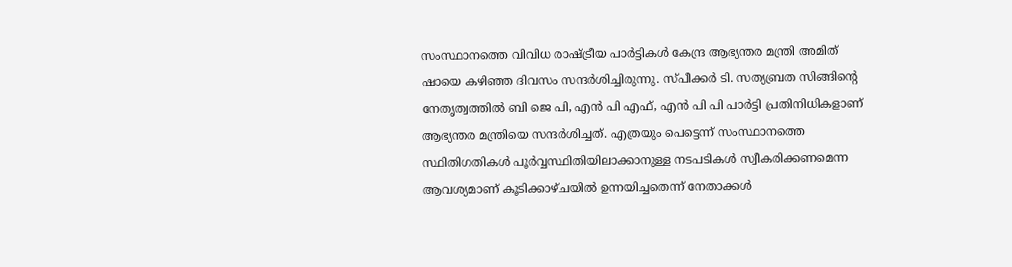സംസ്ഥാനത്തെ വിവിധ രാഷ്ട്രീയ പാർട്ടികൾ കേന്ദ്ര ആഭ്യന്തര മന്ത്രി അമിത് ഷായെ കഴിഞ്ഞ ദിവസം സന്ദർശിച്ചിരുന്നു. സ്പീക്കർ ടി. സത്യബ്രത സിങ്ങിന്റെ നേതൃത്വത്തിൽ ബി ജെ പി, എൻ പി എഫ്, എൻ പി പി പാർട്ടി പ്രതിനിധികളാണ് ആഭ്യന്തര മന്ത്രിയെ സന്ദർശിച്ചത്. എത്രയും പെട്ടെന്ന് സംസ്ഥാനത്തെ സ്ഥിതിഗതികൾ പൂർവ്വസ്ഥിതിയിലാക്കാനുള്ള നടപടികൾ സ്വീകരിക്കണമെന്ന ആവശ്യമാണ് കൂടിക്കാഴ്ചയിൽ ഉന്നയിച്ചതെന്ന് നേതാക്കൾ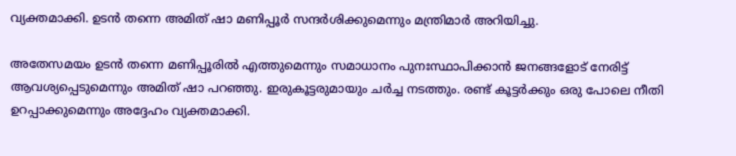വ്യക്തമാക്കി. ഉടൻ തന്നെ അമിത് ഷാ മണിപ്പൂർ സന്ദർശിക്കുമെന്നും മന്ത്രിമാർ അറിയിച്ചു.

അതേസമയം ഉടൻ തന്നെ മണിപ്പൂരിൽ എത്തുമെന്നും സമാധാനം പുനഃസ്ഥാപിക്കാന്‍ ജനങ്ങളോട് നേരിട്ട് ആവശ്യപ്പെടുമെന്നും അമിത് ഷാ പറഞ്ഞു. ഇരുകൂട്ടരുമായും ചർച്ച നടത്തും. രണ്ട് കൂട്ടർക്കും ഒരു പോലെ നീതി ഉറപ്പാക്കുമെന്നും അദ്ദേഹം വ്യക്തമാക്കി.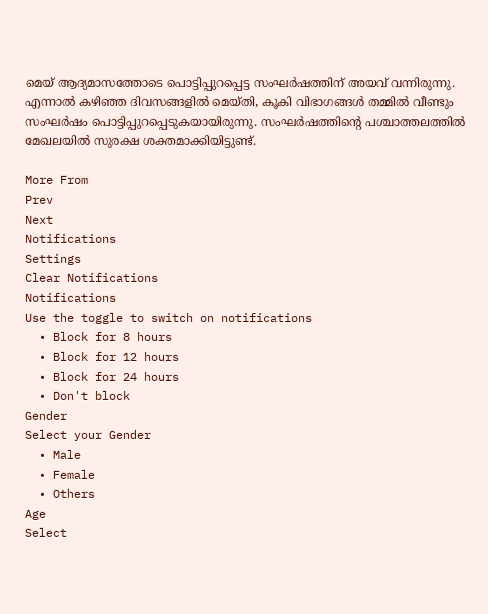മെയ് ആദ്യമാസത്തോടെ പൊട്ടിപ്പുറപ്പെട്ട സംഘർഷത്തിന് അയവ് വന്നിരുന്നു. എന്നാൽ കഴിഞ്ഞ ദിവസങ്ങളിൽ മെയ്തി, കൂകി വിഭാഗങ്ങൾ തമ്മിൽ വീണ്ടും സംഘർഷം പൊട്ടിപ്പുറപ്പെടുകയായിരുന്നു. സംഘർഷത്തിന്റെ പശ്ചാത്തലത്തിൽ മേഖലയിൽ സുരക്ഷ ശക്തമാക്കിയിട്ടുണ്ട്.

More From
Prev
Next
Notifications
Settings
Clear Notifications
Notifications
Use the toggle to switch on notifications
  • Block for 8 hours
  • Block for 12 hours
  • Block for 24 hours
  • Don't block
Gender
Select your Gender
  • Male
  • Female
  • Others
Age
Select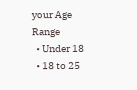your Age Range
  • Under 18
  • 18 to 25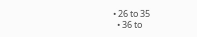• 26 to 35
  • 36 to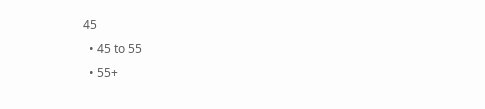45
  • 45 to 55
  • 55+